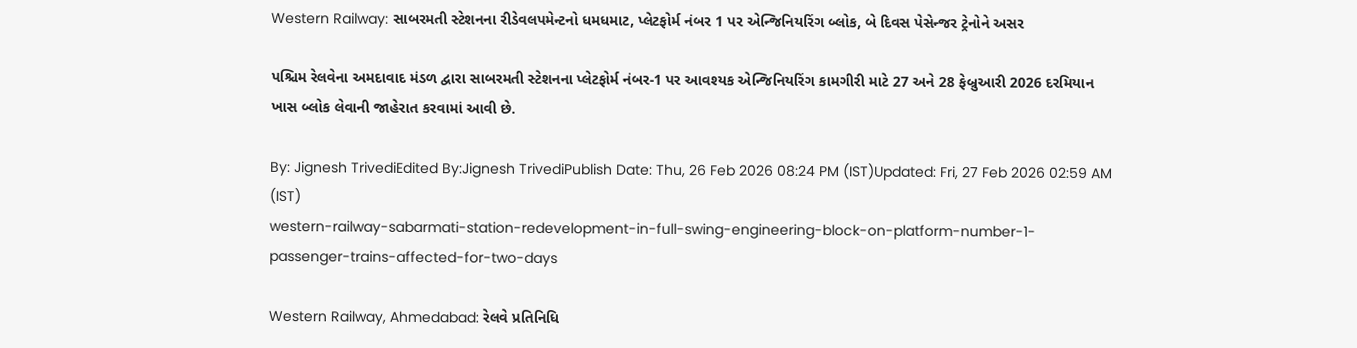Western Railway: સાબરમતી સ્ટેશનના રીડેવલપમેન્ટનો ધમધમાટ, પ્લેટફોર્મ નંબર 1 પર એન્જિનિયરિંગ બ્લોક, બે દિવસ પેસેન્જર ટ્રેનોને અસર

પશ્ચિમ રેલવેના અમદાવાદ મંડળ દ્વારા સાબરમતી સ્ટેશનના પ્લેટફોર્મ નંબર-1 પર આવશ્યક એન્જિનિયરિંગ કામગીરી માટે 27 અને 28 ફેબ્રુઆરી 2026 દરમિયાન ખાસ બ્લોક લેવાની જાહેરાત કરવામાં આવી છે.

By: Jignesh TrivediEdited By:Jignesh TrivediPublish Date: Thu, 26 Feb 2026 08:24 PM (IST)Updated: Fri, 27 Feb 2026 02:59 AM (IST)
western-railway-sabarmati-station-redevelopment-in-full-swing-engineering-block-on-platform-number-1-passenger-trains-affected-for-two-days

Western Railway, Ahmedabad: રેલવે પ્રતિનિધિ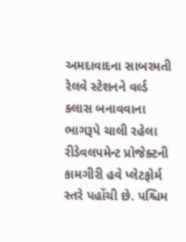અમદાવાદના સાબરમતી રેલવે સ્ટેશનને વર્લ્ડ ક્લાસ બનાવવાના ભાગરૂપે ચાલી રહેલા રીડેવલપમેન્ટ પ્રોજેક્ટની કામગીરી હવે પ્લેટફોર્મ સ્તરે પહોંચી છે. પશ્ચિમ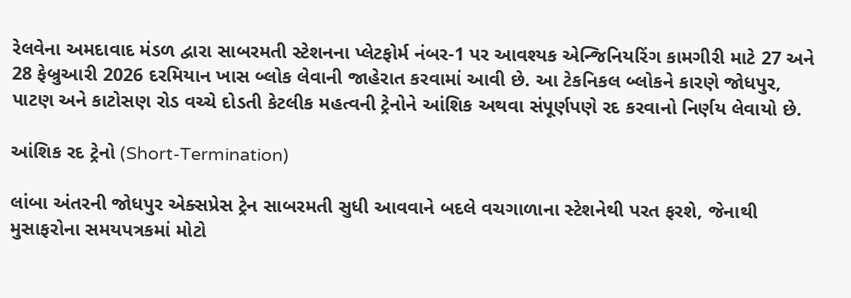રેલવેના અમદાવાદ મંડળ દ્વારા સાબરમતી સ્ટેશનના પ્લેટફોર્મ નંબર-1 પર આવશ્યક એન્જિનિયરિંગ કામગીરી માટે 27 અને 28 ફેબ્રુઆરી 2026 દરમિયાન ખાસ બ્લોક લેવાની જાહેરાત કરવામાં આવી છે. આ ટેકનિકલ બ્લોકને કારણે જોધપુર, પાટણ અને કાટોસણ રોડ વચ્ચે દોડતી કેટલીક મહત્વની ટ્રેનોને આંશિક અથવા સંપૂર્ણપણે રદ કરવાનો નિર્ણય લેવાયો છે.

આંશિક રદ ટ્રેનો (Short-Termination)

લાંબા અંતરની જોધપુર એક્સપ્રેસ ટ્રેન સાબરમતી સુધી આવવાને બદલે વચગાળાના સ્ટેશનેથી પરત ફરશે, જેનાથી મુસાફરોના સમયપત્રકમાં મોટો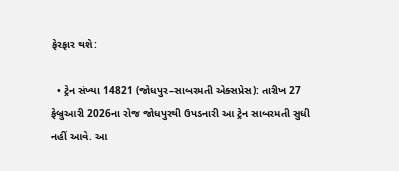ફેરફાર થશે:

  • ટ્રેન સંખ્યા 14821 (જોધપુર–સાબરમતી એક્સપ્રેસ): તારીખ 27 ફેબ્રુઆરી 2026ના રોજ જોધપુરથી ઉપડનારી આ ટ્રેન સાબરમતી સુધી નહીં આવે. આ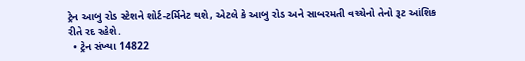ટ્રેન આબુ રોડ સ્ટેશને શોર્ટ-ટર્મિનેટ થશે, એટલે કે આબુ રોડ અને સાબરમતી વચ્ચેનો તેનો રૂટ આંશિક રીતે રદ રહેશે.
  • ટ્રેન સંખ્યા 14822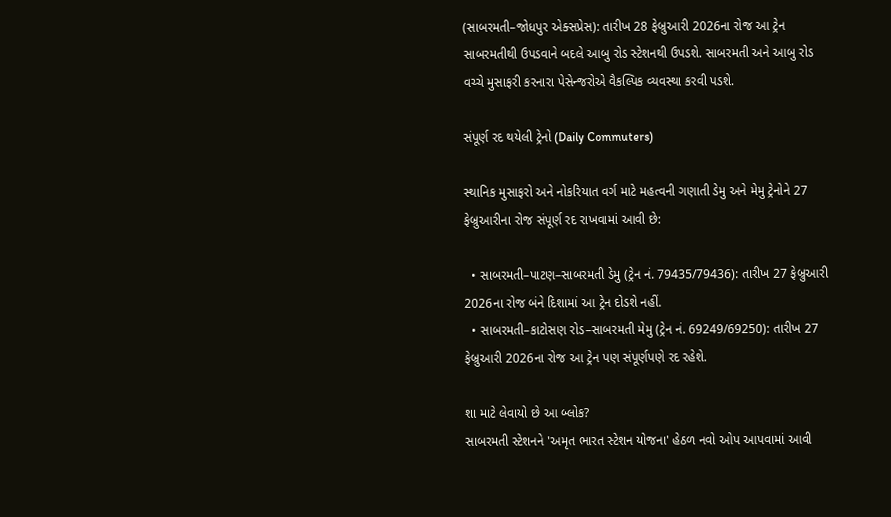(સાબરમતી–જોધપુર એક્સપ્રેસ): તારીખ 28 ફેબ્રુઆરી 2026ના રોજ આ ટ્રેન સાબરમતીથી ઉપડવાને બદલે આબુ રોડ સ્ટેશનથી ઉપડશે. સાબરમતી અને આબુ રોડ વચ્ચે મુસાફરી કરનારા પેસેન્જરોએ વૈકલ્પિક વ્યવસ્થા કરવી પડશે.

સંપૂર્ણ રદ થયેલી ટ્રેનો (Daily Commuters)

સ્થાનિક મુસાફરો અને નોકરિયાત વર્ગ માટે મહત્વની ગણાતી ડેમુ અને મેમુ ટ્રેનોને 27 ફેબ્રુઆરીના રોજ સંપૂર્ણ રદ રાખવામાં આવી છે:

  • સાબરમતી–પાટણ–સાબરમતી ડેમુ (ટ્રેન નં. 79435/79436): તારીખ 27 ફેબ્રુઆરી 2026ના રોજ બંને દિશામાં આ ટ્રેન દોડશે નહીં.
  • સાબરમતી–કાટોસણ રોડ–સાબરમતી મેમુ (ટ્રેન નં. 69249/69250): તારીખ 27 ફેબ્રુઆરી 2026ના રોજ આ ટ્રેન પણ સંપૂર્ણપણે રદ રહેશે.

શા માટે લેવાયો છે આ બ્લોક?
સાબરમતી સ્ટેશનને 'અમૃત ભારત સ્ટેશન યોજના' હેઠળ નવો ઓપ આપવામાં આવી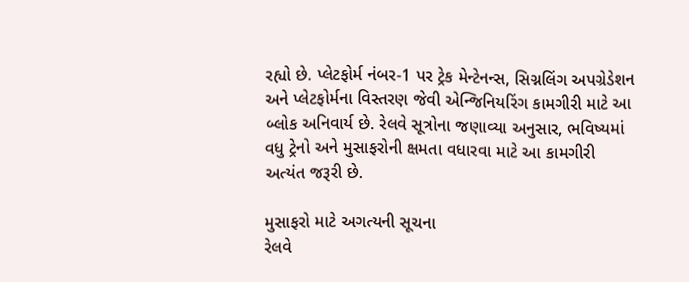રહ્યો છે. પ્લેટફોર્મ નંબર-1 પર ટ્રેક મેન્ટેનન્સ, સિગ્નલિંગ અપગ્રેડેશન અને પ્લેટફોર્મના વિસ્તરણ જેવી એન્જિનિયરિંગ કામગીરી માટે આ બ્લોક અનિવાર્ય છે. રેલવે સૂત્રોના જણાવ્યા અનુસાર, ભવિષ્યમાં વધુ ટ્રેનો અને મુસાફરોની ક્ષમતા વધારવા માટે આ કામગીરી અત્યંત જરૂરી છે.

મુસાફરો માટે અગત્યની સૂચના
રેલવે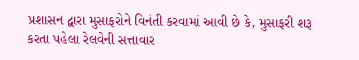પ્રશાસન દ્વારા મુસાફરોને વિનંતી કરવામાં આવી છે કે, મુસાફરી શરૂ કરતા પહેલા રેલવેની સત્તાવાર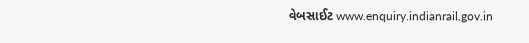વેબસાઈટ www.enquiry.indianrail.gov.in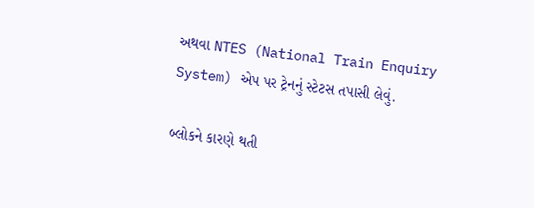અથવા NTES (National Train Enquiry System) એપ પર ટ્રેનનું સ્ટેટસ તપાસી લેવું.

બ્લોકને કારણે થતી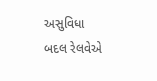અસુવિધા બદલ રેલવેએ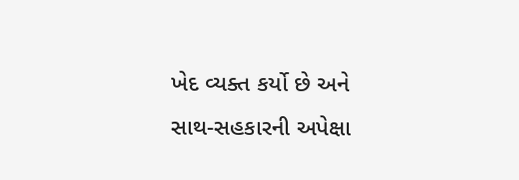ખેદ વ્યક્ત કર્યો છે અને સાથ-સહકારની અપેક્ષા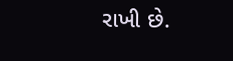રાખી છે.